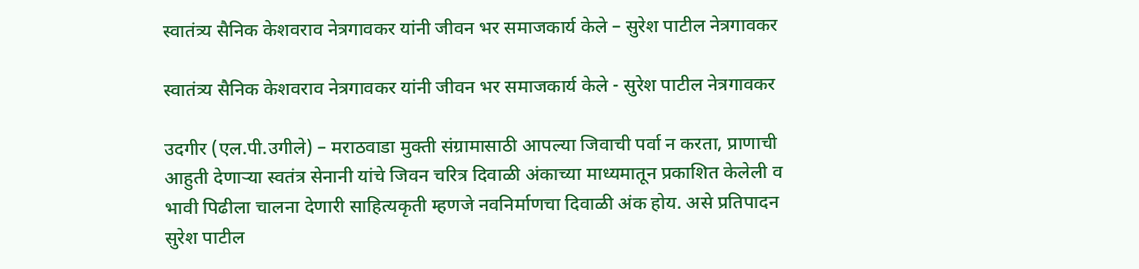स्वातंत्र्य सैनिक केशवराव नेत्रगावकर यांनी जीवन भर समाजकार्य केले – सुरेश पाटील नेत्रगावकर

स्वातंत्र्य सैनिक केशवराव नेत्रगावकर यांनी जीवन भर समाजकार्य केले - सुरेश पाटील नेत्रगावकर

उदगीर (एल.पी.उगीले) – मराठवाडा मुक्ती संग्रामासाठी आपल्या जिवाची पर्वा न करता, प्राणाची आहुती देणार्‍या स्वतंत्र सेनानी यांचे जिवन चरित्र दिवाळी अंकाच्या माध्यमातून प्रकाशित केलेली व भावी पिढीला चालना देणारी साहित्यकृती म्हणजे नवनिर्माणचा दिवाळी अंक होय. असे प्रतिपादन सुरेश पाटील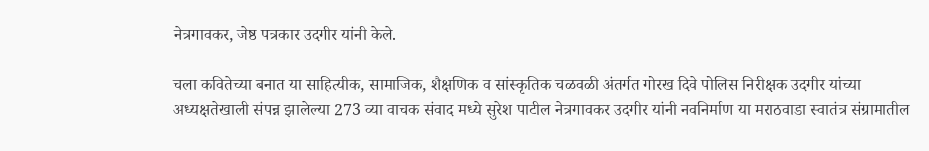नेत्रगावकर, जेष्ठ पत्रकार उदगीर यांनी केले.

चला कवितेच्या बनात या साहित्यीक, सामाजिक, शैक्षणिक व सांस्कृतिक चळवळी अंतर्गत गोरख दिवे पोलिस निरीक्षक उदगीर यांच्या अध्यक्षतेखाली संपन्न झालेल्या 273 व्या वाचक संवाद मध्ये सुरेश पाटील नेत्रगावकर उदगीर यांनी नवनिर्माण या मराठवाडा स्वातंत्र संग्रामातील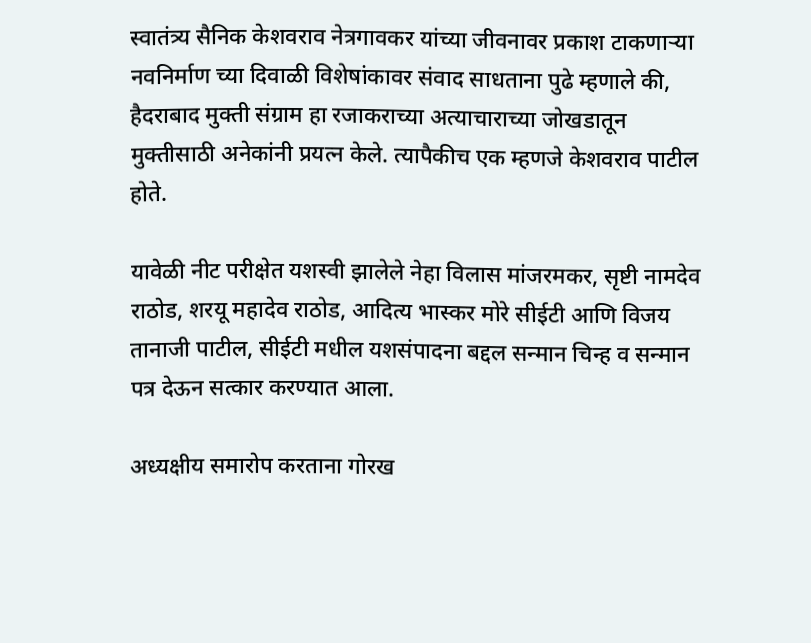स्वातंत्र्य सैनिक केशवराव नेत्रगावकर यांच्या जीवनावर प्रकाश टाकणार्‍या नवनिर्माण च्या दिवाळी विशेषांकावर संवाद साधताना पुढे म्हणाले की, हैदराबाद मुक्ती संग्राम हा रजाकराच्या अत्याचाराच्या जोखडातून मुक्तीसाठी अनेकांनी प्रयत्न केले. त्यापैकीच एक म्हणजे केशवराव पाटील होते.

यावेळी नीट परीक्षेत यशस्वी झालेले नेहा विलास मांजरमकर, सृष्टी नामदेव राठोड, शरयू महादेव राठोड, आदित्य भास्कर मोरे सीईटी आणि विजय तानाजी पाटील, सीईटी मधील यशसंपादना बद्दल सन्मान चिन्ह व सन्मान पत्र देऊन सत्कार करण्यात आला.

अध्यक्षीय समारोप करताना गोरख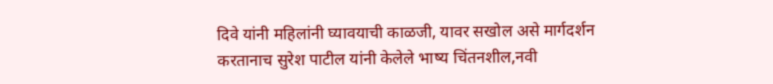दिवे यांनी महिलांनी घ्यावयाची काळजी, यावर सखोल असे मार्गदर्शन करतानाच सुरेश पाटील यांनी केलेले भाष्य चिंतनशील,नवी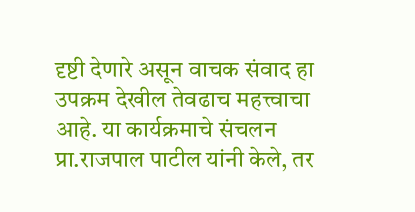दृष्टी देणारे असून वाचक संवाद हा उपक्रम देखील तेवढाच महत्त्वाचा आहे. या कार्यक्रमाचे संचलन प्रा.राजपाल पाटील यांनी केले, तर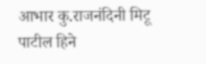आभार कु.राजनंदिनी मिटू पाटील हिने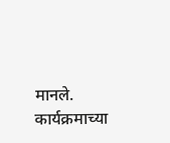मानले. कार्यक्रमाच्या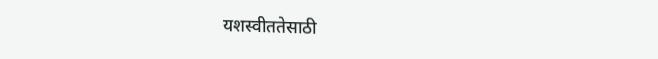यशस्वीततेसाठी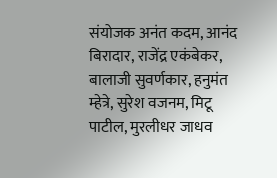संयोजक अनंत कदम, आनंद बिरादार, राजेंद्र एकंबेकर, बालाजी सुवर्णकार, हनुमंत म्हेत्रे, सुरेश वजनम, मिटू पाटील, मुरलीधर जाधव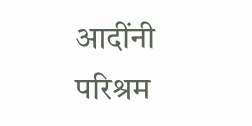आदींनी परिश्रम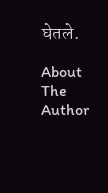घेतले.

About The Author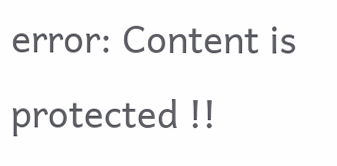error: Content is protected !!